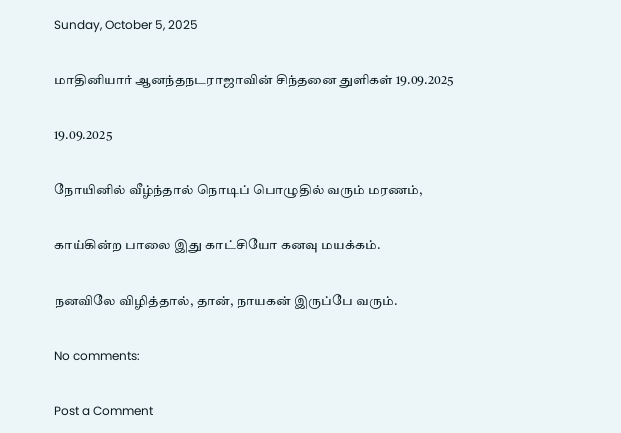Sunday, October 5, 2025

மாதினியார் ஆனந்தநடராஜாவின் சிந்தனை துளிகள் 19.09.2025

19.09.2025

நோயினில் வீழ்ந்தால் நொடிப் பொழுதில் வரும் மரணம்,

காய்கின்ற பாலை இது காட்சியோ கனவு மயக்கம்.

நனவிலே விழித்தால், தான், நாயகன் இருப்பே வரும்.

No comments:

Post a Comment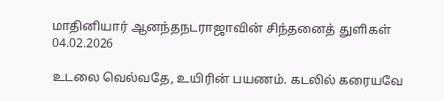மாதினியார் ஆனந்தநடராஜாவின் சிந்தனைத் துளிகள் 04.02.2026

உடலை வெல்வதே, உயிரின் பயணம். கடலில் கரையவே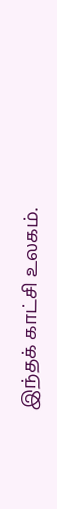இந்தக் காட்சி உலகம்.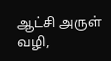ஆட்சி அருள் வழி,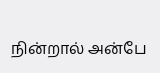நின்றால் அன்பே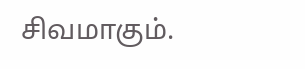சிவமாகும்.